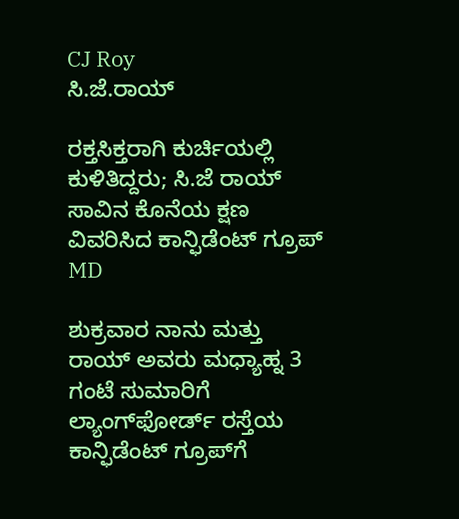CJ Roy
ಸಿ.ಜೆ.ರಾಯ್

ರಕ್ತಸಿಕ್ತರಾಗಿ ಕುರ್ಚಿಯಲ್ಲಿ ಕುಳಿತಿದ್ದರು; ಸಿ.ಜೆ ರಾಯ್ ಸಾವಿನ ಕೊನೆಯ ಕ್ಷಣ ವಿವರಿಸಿದ ಕಾನ್ಫಿಡೆಂಟ್‌ ಗ್ರೂಪ್‌ MD

ಶುಕ್ರವಾರ ನಾನು ಮತ್ತು ರಾಯ್‌ ಅವರು ಮಧ್ಯಾಹ್ನ 3 ಗಂಟೆ ಸುಮಾರಿಗೆ ಲ್ಯಾಂಗ್‌ಫೋರ್ಡ್‌ ರಸ್ತೆಯ ಕಾನ್ಫಿಡೆಂಟ್‌ ಗ್ರೂಪ್‌ಗೆ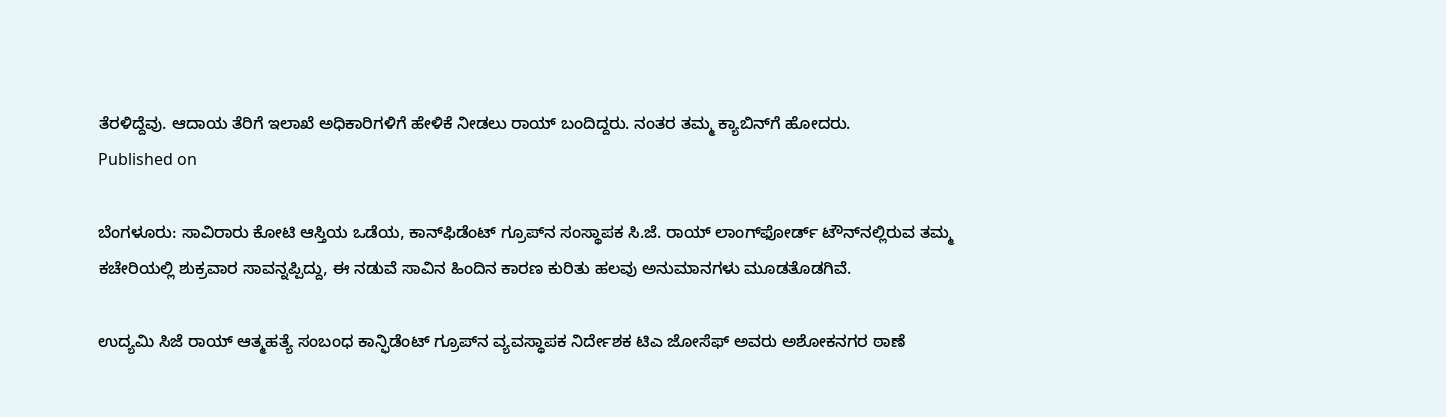ತೆರಳಿದ್ದೆವು. ಆದಾಯ ತೆರಿಗೆ ಇಲಾಖೆ ಅಧಿಕಾರಿಗಳಿಗೆ ಹೇಳಿಕೆ ನೀಡಲು ರಾಯ್‌ ಬಂದಿದ್ದರು. ನಂತರ ತಮ್ಮ ಕ್ಯಾಬಿನ್‌ಗೆ ಹೋದರು.
Published on

ಬೆಂಗಳೂರು: ಸಾವಿರಾರು ಕೋಟಿ ಆಸ್ತಿಯ ಒಡೆಯ, ಕಾನ್‌ಫಿಡೆಂಟ್ ಗ್ರೂಪ್‌ನ ಸಂಸ್ಥಾಪಕ ಸಿ.ಜೆ. ರಾಯ್ ಲಾಂಗ್‌ಫೋರ್ಡ್ ಟೌನ್‌ನಲ್ಲಿರುವ ತಮ್ಮ ಕಚೇರಿಯಲ್ಲಿ ಶುಕ್ರವಾರ ಸಾವನ್ನಪ್ಪಿದ್ದು, ಈ ನಡುವೆ ಸಾವಿನ ಹಿಂದಿನ ಕಾರಣ ಕುರಿತು ಹಲವು ಅನುಮಾನಗಳು ಮೂಡತೊಡಗಿವೆ.

ಉದ್ಯಮಿ ಸಿಜೆ ರಾಯ್‌ ಆತ್ಮಹತ್ಯೆ ಸಂಬಂಧ ಕಾನ್ಫಿಡೆಂಟ್‌ ಗ್ರೂಪ್‌ನ ವ್ಯವಸ್ಥಾಪಕ ನಿರ್ದೇಶಕ ಟಿಎ ಜೋಸೆಫ್‌ ಅವರು ಅಶೋಕನಗರ ಠಾಣೆ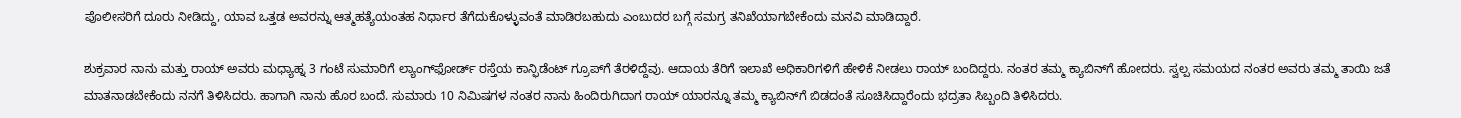ಪೊಲೀಸರಿಗೆ ದೂರು ನೀಡಿದ್ದು, ಯಾವ ಒತ್ತಡ ಅವರನ್ನು ಆತ್ಮಹತ್ಯೆಯಂತಹ ನಿರ್ಧಾರ ತೆಗೆದುಕೊಳ್ಳುವಂತೆ ಮಾಡಿರಬಹುದು ಎಂಬುದರ ಬಗ್ಗೆ ಸಮಗ್ರ ತನಿಖೆಯಾಗಬೇಕೆಂದು ಮನವಿ ಮಾಡಿದ್ದಾರೆ.

ಶುಕ್ರವಾರ ನಾನು ಮತ್ತು ರಾಯ್‌ ಅವರು ಮಧ್ಯಾಹ್ನ 3 ಗಂಟೆ ಸುಮಾರಿಗೆ ಲ್ಯಾಂಗ್‌ಫೋರ್ಡ್‌ ರಸ್ತೆಯ ಕಾನ್ಫಿಡೆಂಟ್‌ ಗ್ರೂಪ್‌ಗೆ ತೆರಳಿದ್ದೆವು. ಆದಾಯ ತೆರಿಗೆ ಇಲಾಖೆ ಅಧಿಕಾರಿಗಳಿಗೆ ಹೇಳಿಕೆ ನೀಡಲು ರಾಯ್‌ ಬಂದಿದ್ದರು. ನಂತರ ತಮ್ಮ ಕ್ಯಾಬಿನ್‌ಗೆ ಹೋದರು. ಸ್ವಲ್ಪ ಸಮಯದ ನಂತರ ಅವರು ತಮ್ಮ ತಾಯಿ ಜತೆ ಮಾತನಾಡಬೇಕೆಂದು ನನಗೆ ತಿಳಿಸಿದರು. ಹಾಗಾಗಿ ನಾನು ಹೊರ ಬಂದೆ. ಸುಮಾರು 10 ನಿಮಿಷಗಳ ನಂತರ ನಾನು ಹಿಂದಿರುಗಿದಾಗ ರಾಯ್‌ ಯಾರನ್ನೂ ತಮ್ಮ ಕ್ಯಾಬಿನ್‌ಗೆ ಬಿಡದಂತೆ ಸೂಚಿಸಿದ್ದಾರೆಂದು ಭದ್ರತಾ ಸಿಬ್ಬಂದಿ ತಿಳಿಸಿದರು.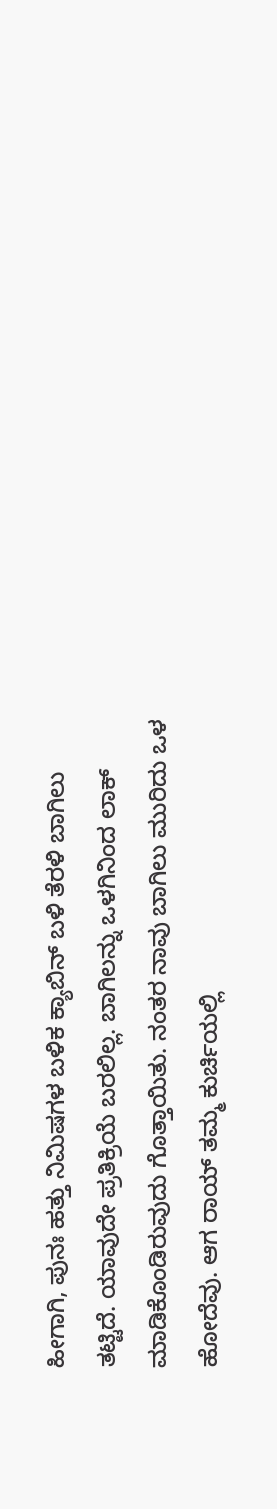ಹೀಗಾಗಿ, ಪುನಃ ಹತ್ತು ನಿಮಿಷಗಳ ಬಳಿಕ ಕ್ಯಾಬಿನ್‌ ಬಳಿ ತೆರಳಿ ಬಾಗಿಲು ತಟ್ಟಿದೆ. ಯಾವುದೇ ಪ್ರತಿಕ್ರಿಯೆ ಬರಲಿಲ್ಲ. ಬಾಗಿಲನ್ನು ಒಳಗಿನಿಂದ ಲಾಕ್‌ ಮಾಡಿಕೊಂಡಿರುವುದು ಗೊತ್ತಾಯಿತು. ನಂತರ ನಾವು ಬಾಗಿಲು ಮುರಿದು ಒಳ ಹೋದೆವು. ಆಗ ರಾಯ್‌ ತಮ್ಮ ಕುರ್ಚಿಯಲ್ಲಿ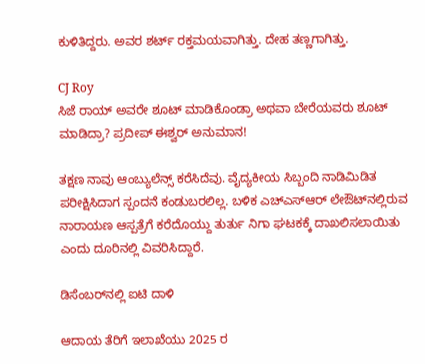ಕುಳಿತಿದ್ದರು. ಅವರ ಶರ್ಟ್‌ ರಕ್ತಮಯವಾಗಿತ್ತು. ದೇಹ ತಣ್ಣಗಾಗಿತ್ತು.

CJ Roy
ಸಿಜೆ ರಾಯ್ ಅವರೇ ಶೂಟ್ ಮಾಡಿಕೊಂಡ್ರಾ ಅಥವಾ ಬೇರೆಯವರು ಶೂಟ್ ಮಾಡಿದ್ರಾ? ಪ್ರದೀಪ್ ಈಶ್ವರ್ ಅನುಮಾನ!

ತಕ್ಷಣ ನಾವು ಆಂಬ್ಯುಲೆನ್ಸ್‌ ಕರೆಸಿದೆವು. ವೈದ್ಯಕೀಯ ಸಿಬ್ಬಂದಿ ನಾಡಿಮಿಡಿತ ಪರೀಕ್ಷಿಸಿದಾಗ ಸ್ಪಂದನೆ ಕಂಡುಬರಲಿಲ್ಲ. ಬಳಿಕ ಎಚ್‌ಎಸ್‌ಆರ್‌ ಲೇಔಟ್‌ನಲ್ಲಿರುವ ನಾರಾಯಣ ಆಸ್ಪತ್ರೆಗೆ ಕರೆದೊಯ್ದು ತುರ್ತು ನಿಗಾ ಘಟಕಕ್ಕೆ ದಾಖಲಿಸಲಾಯಿತು ಎಂದು ದೂರಿನಲ್ಲಿ ವಿವರಿಸಿದ್ದಾರೆ.

ಡಿಸೆಂಬರ್‌ನಲ್ಲಿ ಐಟಿ ದಾಳಿ

ಆದಾಯ ತೆರಿಗೆ ಇಲಾಖೆಯು 2025 ರ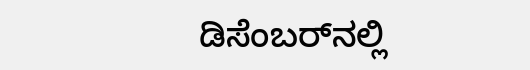ಡಿಸೆಂಬರ್‌ನಲ್ಲಿ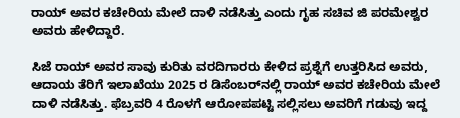ರಾಯ್ ಅವರ ಕಚೇರಿಯ ಮೇಲೆ ದಾಳಿ ನಡೆಸಿತ್ತು ಎಂದು ಗೃಹ ಸಚಿವ ಜಿ ಪರಮೇಶ್ವರ ಅವರು ಹೇಳಿದ್ದಾರೆ.

ಸಿಜೆ ರಾಯ್ ಅವರ ಸಾವು ಕುರಿತು ವರದಿಗಾರರು ಕೇಳಿದ ಪ್ರಶ್ನೆಗೆ ಉತ್ತರಿಸಿದ ಅವರು, ಆದಾಯ ತೆರಿಗೆ ಇಲಾಖೆಯು 2025 ರ ಡಿಸೆಂಬರ್‌ನಲ್ಲಿ ರಾಯ್ ಅವರ ಕಚೇರಿಯ ಮೇಲೆ ದಾಳಿ ನಡೆಸಿತ್ತು. ಫೆಬ್ರವರಿ 4 ರೊಳಗೆ ಆರೋಪಪಟ್ಟಿ ಸಲ್ಲಿಸಲು ಅವರಿಗೆ ಗಡುವು ಇದ್ದ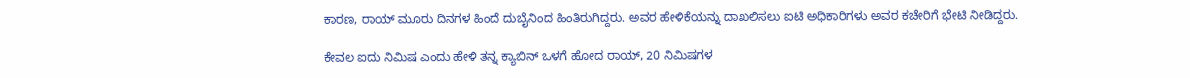ಕಾರಣ, ರಾಯ್ ಮೂರು ದಿನಗಳ ಹಿಂದೆ ದುಬೈನಿಂದ ಹಿಂತಿರುಗಿದ್ದರು. ಅವರ ಹೇಳಿಕೆಯನ್ನು ದಾಖಲಿಸಲು ಐಟಿ ಅಧಿಕಾರಿಗಳು ಅವರ ಕಚೇರಿಗೆ ಭೇಟಿ ನೀಡಿದ್ದರು.

ಕೇವಲ ಐದು ನಿಮಿಷ ಎಂದು ಹೇಳಿ ತನ್ನ ಕ್ಯಾಬಿನ್ ಒಳಗೆ ಹೋದ ರಾಯ್, 20 ನಿಮಿಷಗಳ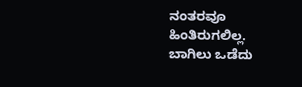ನಂತರವೂ ಹಿಂತಿರುಗಲಿಲ್ಲ. ಬಾಗಿಲು ಒಡೆದು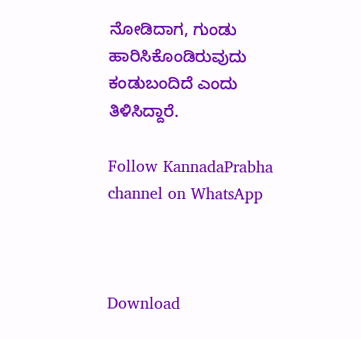ನೋಡಿದಾಗ, ಗುಂಡು ಹಾರಿಸಿಕೊಂಡಿರುವುದು ಕಂಡುಬಂದಿದೆ ಎಂದು ತಿಳಿಸಿದ್ದಾರೆ.

Follow KannadaPrabha channel on WhatsApp



Download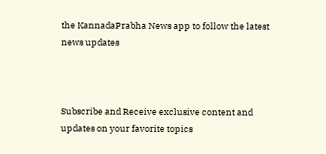the KannadaPrabha News app to follow the latest news updates



Subscribe and Receive exclusive content and updates on your favorite topics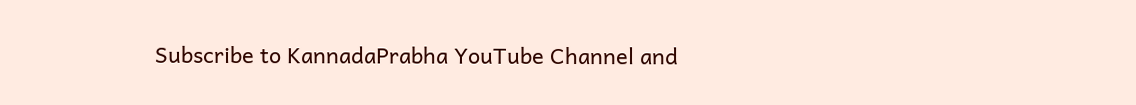Subscribe to KannadaPrabha YouTube Channel and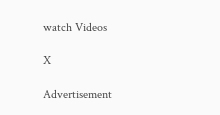watch Videos

X

Advertisement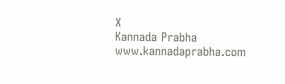X
Kannada Prabha
www.kannadaprabha.com